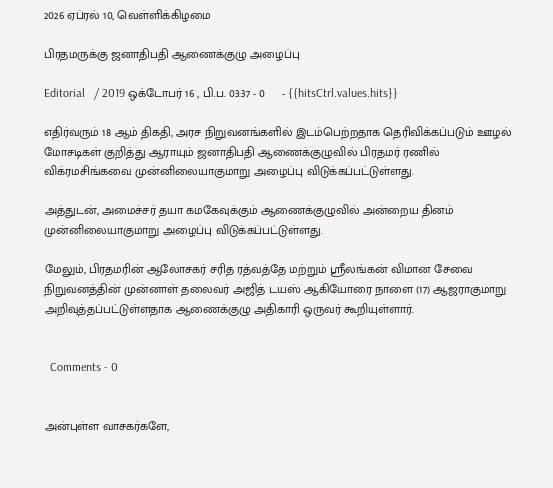2026 ஏப்ரல் 10, வெள்ளிக்கிழமை

பிரதமருக்கு ஜனாதிபதி ஆணைக்குழு அழைப்பு

Editorial   / 2019 ஒக்டோபர் 16 , பி.ப. 03:37 - 0     - {{hitsCtrl.values.hits}}

எதிர்வரும் 18 ஆம் திகதி, அரச நிறுவனங்களில் இடம்பெற்றதாக தெரிவிக்கப்படும் ஊழல் மோசடிகள் குறித்து ஆராயும் ஜனாதிபதி ஆணைக்குழுவில் பிரதமர் ரணில் விக்ரமசிங்கவை முன்னிலையாகுமாறு அழைப்பு விடுக்கப்பட்டுள்ளது.

அத்துடன், அமைச்சர் தயா கமகேவுக்கும் ஆணைக்குழுவில் அன்றைய தினம் முன்னிலையாகுமாறு அழைப்பு விடுக்கப்பட்டுள்ளது.

மேலும், பிரதமரின் ஆலோசகர் சரித ரத்வத்தே மற்றும் ஸ்ரீலங்கன் விமான சேவை நிறுவனத்தின் முன்னாள் தலைவர் அஜித் டயஸ் ஆகியோரை நாளை (17) ஆஜராகுமாறு அறிவுத்தப்பட்டுள்ளதாக ஆணைக்குழு அதிகாரி ஒருவர் கூறியுள்ளார்.


  Comments - 0


அன்புள்ள வாசகர்களே,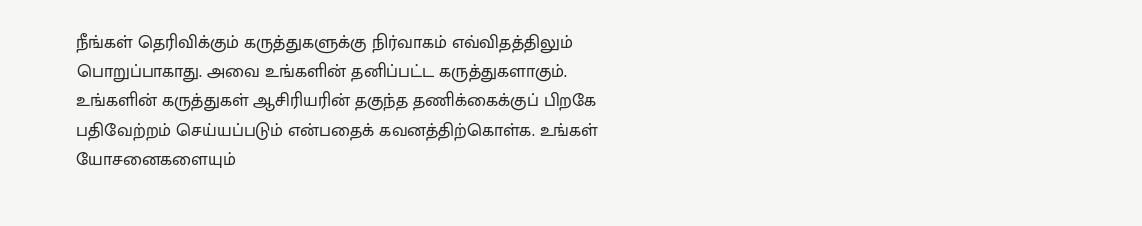நீங்கள் தெரிவிக்கும் கருத்துகளுக்கு நிர்வாகம் எவ்விதத்திலும் பொறுப்பாகாது. அவை உங்களின் தனிப்பட்ட கருத்துகளாகும். உங்களின் கருத்துகள் ஆசிரியரின் தகுந்த தணிக்கைக்குப் பிறகே பதிவேற்றம் செய்யப்படும் என்பதைக் கவனத்திற்கொள்க. உங்கள் யோசனைகளையும்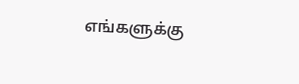எங்களுக்கு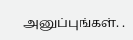அனுப்புங்கள். .